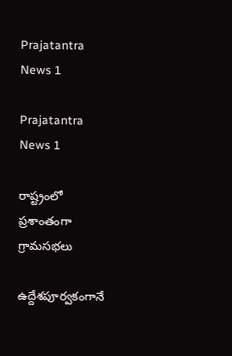Prajatantra News 1

Prajatantra News 1

రాష్ట్రంలో ప్రశాంతంగా గ్రామసభలు

ఉద్దేశపూర్వకంగానే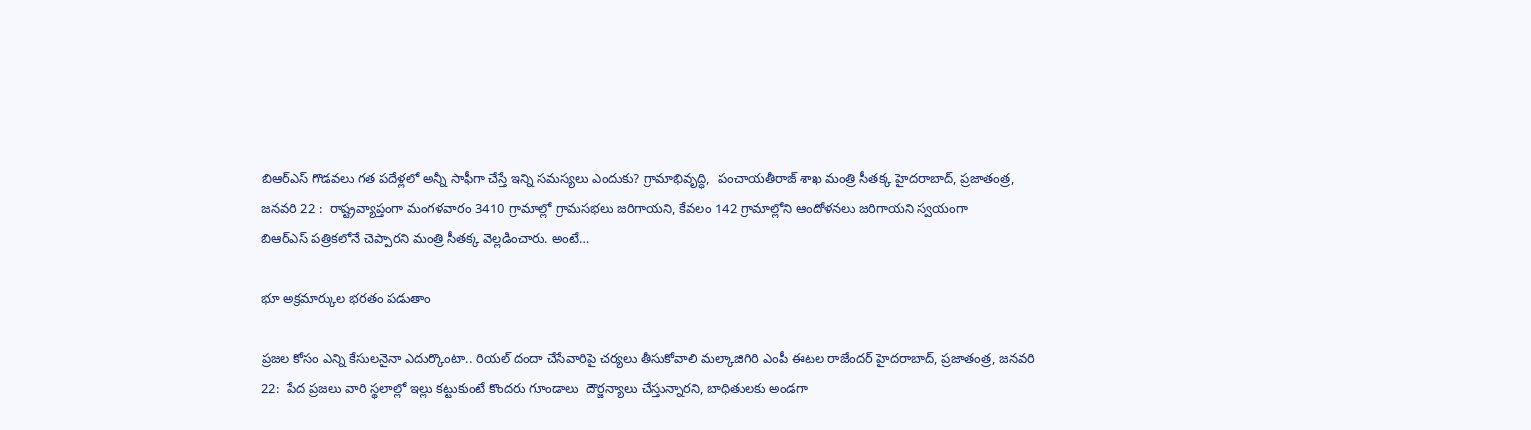బిఆర్‌ఎస్‌ ‌గొడవలు గత పదేళ్లలో అన్నీ సాఫీగా చేస్తే ఇన్ని సమస్యలు ఎందుకు? గ్రామాభివృద్ధి,  పంచాయతీరాజ్‌ ‌శాఖ మంత్రి సీతక్క హైదరాబాద్‌, ప్రజాతంత్ర, జనవరి 22 :  రాష్ట్రవ్యాప్తంగా మంగళవారం 3410 గ్రామాల్లో గ్రామసభలు జరిగాయని, కేవలం 142 గ్రామాల్లోని ఆందోళనలు జరిగాయని స్వయంగా బిఆర్‌ఎస్‌ ‌పత్రికలోనే చెప్పారని మంత్రి సీతక్క వెల్లడించారు. అంటే…

భూ అక్రమార్కుల భరతం పడుతాం

ప్రజల కోసం ఎన్ని కేసులనైనా ఎదుర్కొంటా.. రియల్‌ ‌దందా చేసేవారిపై చర్యలు తీసుకోవాలి మల్కాజిగిరి ఎంపీ ఈటల రాజేందర్‌ హైదరాబాద్‌, ప్రజాతంత్ర, జనవరి 22:  పేద ప్రజలు వారి స్థలాల్లో ఇల్లు కట్టుకుంటే కొందరు గూండాలు  దౌర్జన్యాలు చేస్తున్నారని, బాధితులకు అండగా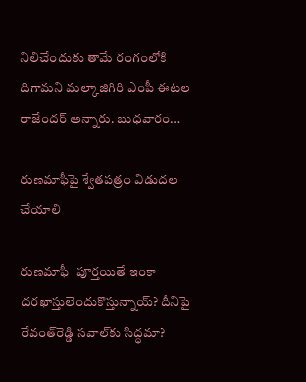నిలిచేందుకు తామే రంగంలోకి దిగామని మల్కాజిగిరి ఎంపీ ఈటల రాజేందర్‌ అన్నారు. బుధవారం…

రుణమాఫీపై శ్వేతపత్రం విడుదల చేయాలి

రుణమాఫీ  పూర్తయితే ఇంకా దరఖాస్తులెందుకొస్తున్నాయ్‌? దీనిపై రేవంత్‌రెడ్డి సవాల్‌కు సిద్ధమా?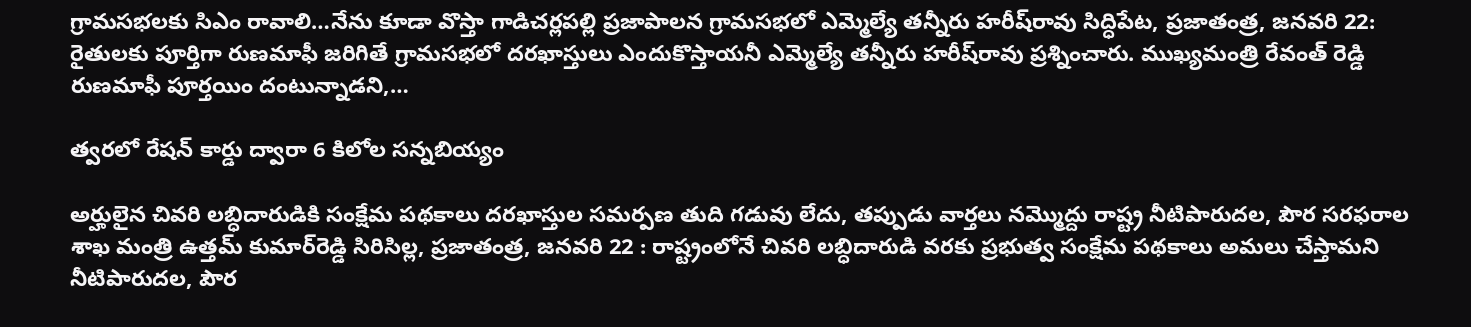గ్రామసభలకు సిఎం రావాలి…నేను కూడా వొస్తా గాడిచర్లపల్లి ప్రజాపాలన గ్రామసభలో ఎమ్మెల్యే తన్నీరు హరీష్‌రావు సిద్ధిపేట, ప్రజాతంత్ర, జనవరి 22: రైతులకు పూర్తిగా రుణమాఫీ జరిగితే గ్రామసభలో దరఖాస్తులు ఎందుకొస్తాయనీ ఎమ్మెల్యే తన్నీరు హరీష్‌రావు ప్రశ్నించారు. ముఖ్యమంత్రి రేవంత్‌ ‌రెడ్డి రుణమాఫీ పూర్తయిం దంటున్నాడని,…

త్వరలో రేషన్‌ ‌కార్డు ద్వారా 6 కిలోల సన్నబియ్యం

అర్హులైన చివరి లబ్ధిదారుడికి సంక్షేమ పథకాలు దరఖాస్తుల సమర్పణ తుది గడువు లేదు, తప్పుడు వార్తలు నమ్మొద్దు రాష్ట్ర నీటిపారుదల, పౌర సరఫరాల శాఖ మంత్రి ఉత్తమ్‌ ‌కుమార్‌రెడ్డి సిరిసిల్ల, ప్రజాతంత్ర, జనవరి 22 : రాష్ట్రంలోనే చివరి లబ్ధిదారుడి వరకు ప్రభుత్వ సంక్షేమ పథకాలు అమలు చేస్తామని నీటిపారుదల, పౌర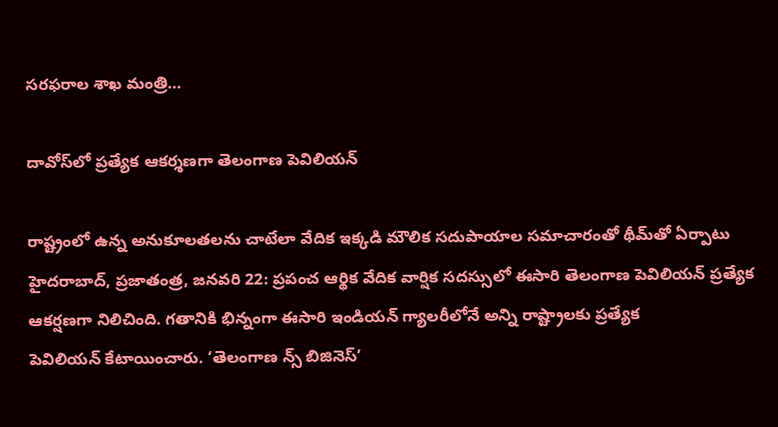సరఫరాల శాఖ మంత్రి…

దావోస్‌లో ప్రత్యేక ఆకర్శణగా తెలంగాణ పెవిలియన్‌

రాష్ట్రంలో ఉన్న అనుకూలతలను చాటేలా వేదిక ఇక్కడి మౌలిక సదుపాయాల సమాచారంతో థీమ్‌తో ఏర్పాటు హైదరాబాద్‌, ప్రజాతంత్ర, జనవరి 22: ప్రపంచ ఆర్థిక వేదిక వార్షిక సదస్సులో ఈసారి తెలంగాణ పెవిలియన్‌ ‌ప్రత్యేక ఆకర్షణగా నిలిచింది. గతానికి భిన్నంగా ఈసారి ఇండియన్‌ ‌గ్యాలరీలోనే అన్ని రాష్ట్రాలకు ప్రత్యేక పెవిలియన్‌ ‌కేటాయించారు. ‘తెలంగాణ న్స్ ‌బిజినెస్‌’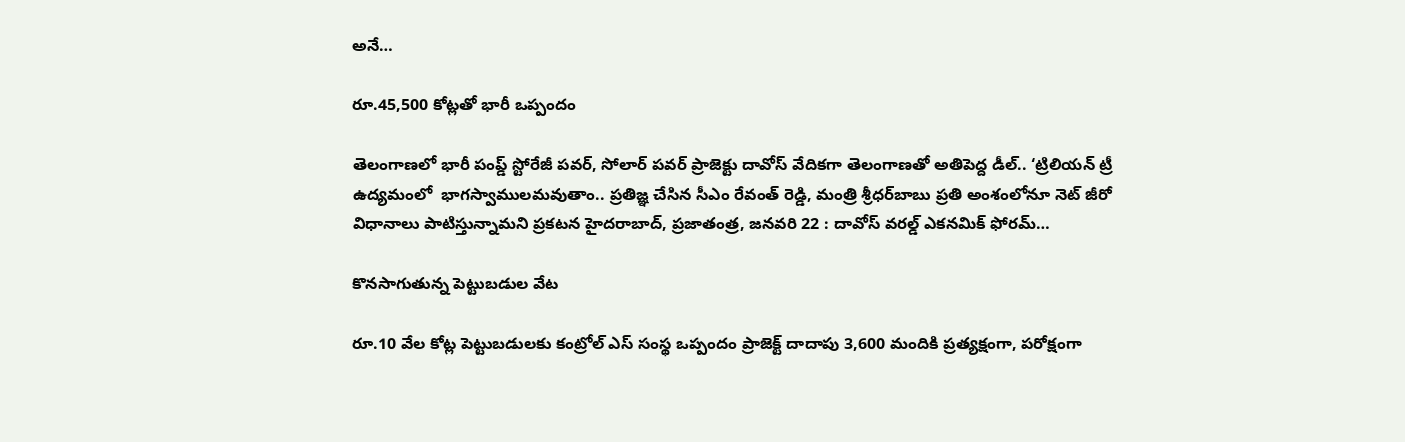అనే…

రూ.45,500 కోట్లతో భారీ ఒప్పందం

తెలంగాణలో భారీ పంప్డ్ స్టోరేజీ పవర్, సోలార్ పవర్ ప్రాజెక్టు దావోస్ వేదిక‌గా తెలంగాణ‌తో అతిపెద్ద డీల్‌.. ‘ట్రిలియన్ ట్రీ ఉద్యమంలో  భాగ‌స్వాముల‌మ‌వుతాం.. ప్ర‌తిజ్ఞ చేసిన సీఎం రేవంత్ రెడ్డి, మంత్రి శ్రీధ‌ర్‌బాబు ప్రతి అంశంలోనూ నెట్ జీరో విధానాలు పాటిస్తున్నామ‌ని ప్ర‌క‌ట‌న‌ హైద‌రాబాద్‌, ప్ర‌జాతంత్ర‌, జ‌న‌వ‌రి 22 : దావోస్ వరల్డ్ ఎకనమిక్ ఫోరమ్…

కొనసాగుతున్న పెట్టుబడుల వేట

రూ.10 వేల కోట్ల పెట్టుబడులకు కంట్రోల్‌ ఎస్‌ ‌సంస్థ ఒప్పందం ప్రాజెక్ట్ ‌దాదాపు 3,600 మందికి ప్రత్యక్షంగా, పరోక్షంగా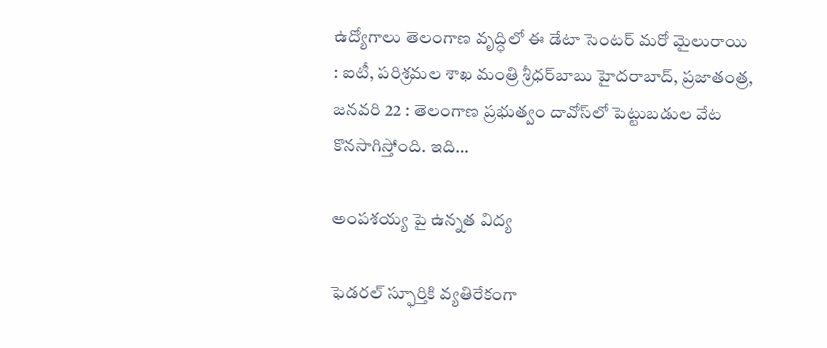ఉద్యోగాలు తెలంగాణ వృద్ధిలో ఈ డేటా సెంటర్‌ ‌మరో మైలురాయి : ఐటీ, పరిశ్రమల శాఖ మంత్రి శ్రీధర్‌బాబు హైదరాబాద్‌, ప్రజాతంత్ర, జనవరి 22 : తెలంగాణ ప్రభుత్వం దావోస్‌లో పెట్టుబడుల వేట కొనసాగిస్తోంది. ఇది…

అంపశయ్య పై ఉన్నత విద్య

ఫెడరల్ స్ఫూర్తికి వ్యతిరేకంగా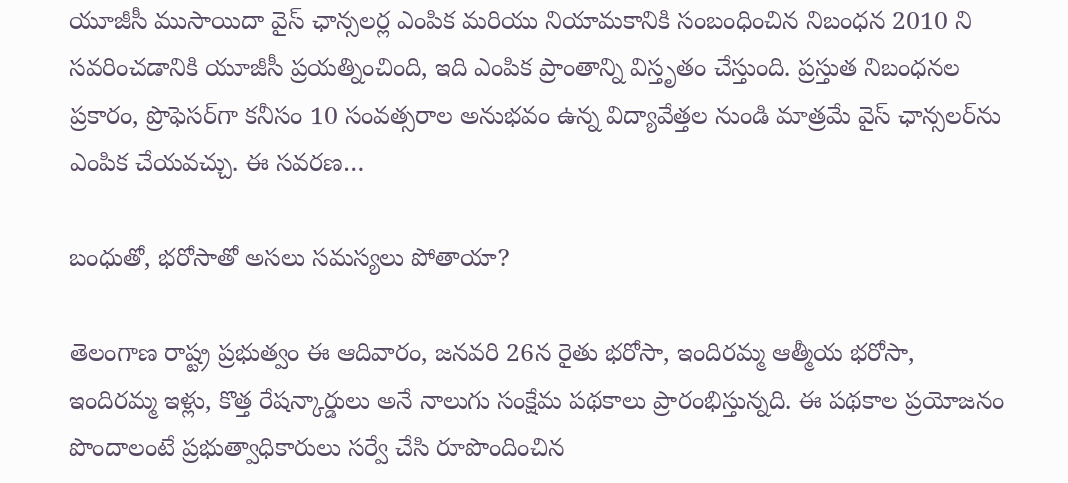యూజీసీ ముసాయిదా వైస్ ఛాన్సలర్ల ఎంపిక మరియు నియామకానికి సంబంధించిన నిబంధన 2010 ని సవరించడానికి యూజీసీ ప్రయత్నించింది, ఇది ఎంపిక ప్రాంతాన్ని విస్తృతం చేస్తుంది. ప్రస్తుత నిబంధనల ప్రకారం, ప్రొఫెసర్‌గా కనీసం 10 సంవత్సరాల అనుభవం ఉన్న విద్యావేత్తల నుండి మాత్రమే వైస్ ఛాన్సలర్‌ను ఎంపిక చేయవచ్చు. ఈ సవరణ…

బంధుతో, భరోసాతో అసలు సమస్యలు పోతాయా?

తెలంగాణ రాష్ట్ర ప్రభుత్వం ఈ ఆదివారం, జనవరి 26న రైతు భరోసా, ఇందిరమ్మ ఆత్మీయ భరోసా, ఇందిరమ్మ ఇళ్లు, కొత్త రేషన్కార్డులు అనే నాలుగు సంక్షేమ పథకాలు ప్రారంభిస్తున్నది. ఈ పథకాల ప్రయోజనం పొందాలంటే ప్రభుత్వాధికారులు సర్వే చేసి రూపొందించిన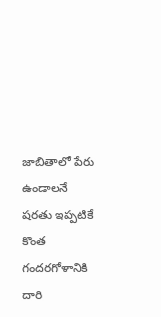జాబితాలో పేరు ఉండాలనే షరతు ఇప్పటికే కొంత గందరగోళానికి దారి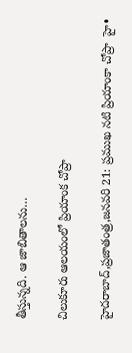తీస్తున్నది. ఆ జాబితాలను…

చిలుకూరు ఆలయంలో ప్రియాంక చోప్రా

హైదరాబాద్‌,ప్రజాతంత్ర,జనవరి 21: ప్రముఖ నటి ప్రియాంకా చోప్రా  హై•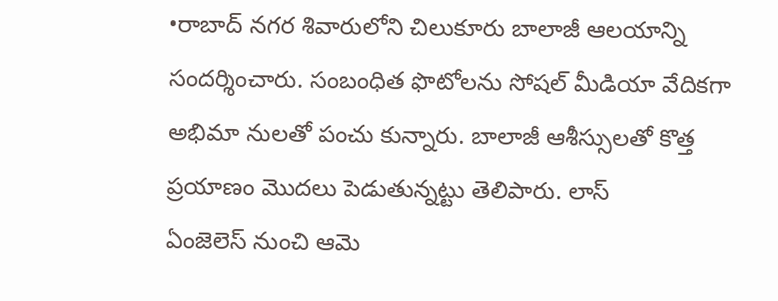•రాబాద్‌ ‌నగర శివారులోని చిలుకూరు బాలాజీ ఆలయాన్ని సందర్శించారు. సంబంధిత ఫొటోలను సోషల్‌ ‌మీడియా వేదికగా అభిమా నులతో పంచు కున్నారు. బాలాజీ ఆశీస్సులతో కొత్త ప్రయాణం మొదలు పెడుతున్నట్టు తెలిపారు. లాస్‌ ఏం‌జెలెస్‌ ‌నుంచి ఆమె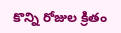కొన్ని రోజుల క్రితం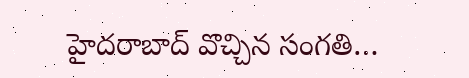హైదరాబాద్‌ ‌వొచ్చిన సంగతి…